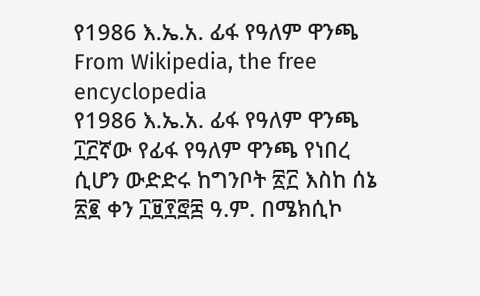የ1986 እ.ኤ.አ. ፊፋ የዓለም ዋንጫ
From Wikipedia, the free encyclopedia
የ1986 እ.ኤ.አ. ፊፋ የዓለም ዋንጫ ፲፫ኛው የፊፋ የዓለም ዋንጫ የነበረ ሲሆን ውድድሩ ከግንቦት ፳፫ እስከ ሰኔ ፳፪ ቀን ፲፱፻፸፰ ዓ.ም. በሜክሲኮ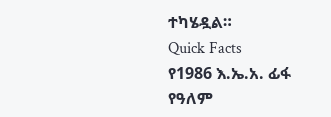ተካሄዷል።
Quick Facts
የ1986 እ.ኤ.አ. ፊፋ የዓለም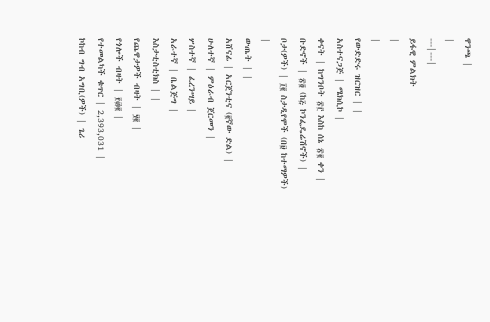ዋንጫ |
|
---|---|
ይፋዊ ምልክት
|
|
የውድድሩ ዝርዝር | |
አስተናጋጅ | ሜክሲኮ |
ቀናት | ከግንቦት ፳፫ እስከ ሰኔ ፳፪ ቀን |
ቡድኖች | ፳፬ (ከ፭ ኮንፌዴሬሽኖች) |
ቦታ(ዎች) | ፲፪ ስታዲየሞች (በ፱ ከተማዎች) |
ውጤት | |
አሸናፊ | አርጀንቲና (፪ኛው ድል) |
ሁለተኛ | ምዕራብ ጀርመን |
ሦስተኛ | ፈረንሣይ |
አራተኛ | ቤልጅግ |
እስታቲስቲክስ | |
የጨዋታዎች ብዛት | ፶፪ |
የጎሎች ብዛት | ፻፴፪ |
የተመልካች ቁጥር | 2,393,031 |
ኮከብ ግብ አግቢ(ዎች) | ጌሪ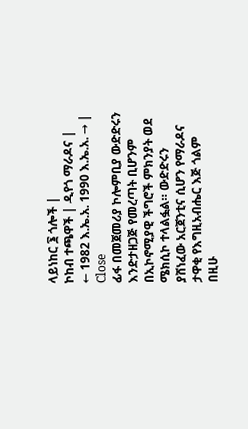ላይነከር ፮ ጎሎች |
ኮከብ ተጫዋች | ዲየጎ ማራዶና |
← 1982 እ.ኤ.አ. 1990 እ.ኤ.አ. → |
Close
ፊፋ በመጀመሪያ ኮሎምቢያ ውድድሩን እንድታዘጋጅ የመረጣት ቢሆንም በኢኮኖሚያዊ ችግሮች ምክንያት ወደ ሜክሲኮ ተላልፏል። ውድድሩን ያሸነፈው አርጀንቲና ሲሆን የማራዶና ታዋቂ የእግዚአብሔር እጅ ጎልም በዚሁ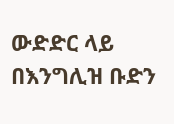ውድድር ላይ በእንግሊዝ ቡድን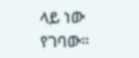ላይ ነው የገባው።